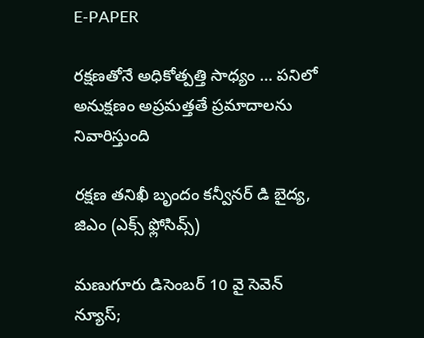E-PAPER

రక్షణతోనే అధికోత్పత్తి సాధ్యం … పనిలో అనుక్షణం అప్రమత్తతే ప్రమాదాలను నివారిస్తుంది

రక్షణ తనిఖీ బృందం కన్వీనర్ డి బైద్య, జిఎం (ఎక్స్ ఫ్లోసివ్స్)

మణుగూరు డిసెంబర్ 10 వై సెవెన్ న్యూస్;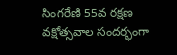సింగరేణి 55వ రక్షణ వక్షోత్సవాల సందర్భంగా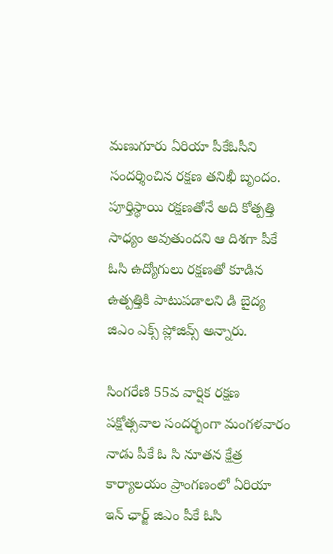మణుగూరు ఏరియా పీకేఓసీని సందర్శించిన రక్షణ తనిఖీ బృందం. పూర్తిస్థాయి రక్షణతోనే అది కోత్పత్తి సాధ్యం అవుతుందని ఆ దిశగా పీకే ఓసి ఉద్యోగులు రక్షణతో కూడిన ఉత్పత్తికి పాటుపడాలని డి బైద్య జిఎం ఎక్స్ ప్లోజివ్స్ అన్నారు.

సింగరేణి 55వ వార్షిక రక్షణ పక్షోత్సవాల సందర్భంగా మంగళవారం నాడు పీకే ఓ సి నూతన క్షేత్ర కార్యాలయం ప్రాంగణంలో ఏరియా ఇన్ ఛార్జ్ జిఎం పీకే ఓసి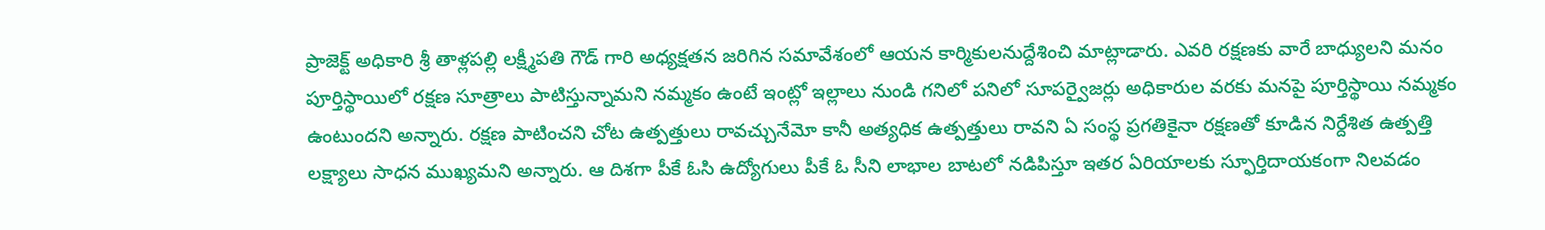ప్రాజెక్ట్ అధికారి శ్రీ తాళ్లపల్లి లక్ష్మీపతి గౌడ్ గారి అధ్యక్షతన జరిగిన సమావేశంలో ఆయన కార్మికులనుద్దేశించి మాట్లాడారు. ఎవరి రక్షణకు వారే బాధ్యులని మనం పూర్తిస్థాయిలో రక్షణ సూత్రాలు పాటిస్తున్నామని నమ్మకం ఉంటే ఇంట్లో ఇల్లాలు నుండి గనిలో పనిలో సూపర్వైజర్లు అధికారుల వరకు మనపై పూర్తిస్థాయి నమ్మకం ఉంటుందని అన్నారు. రక్షణ పాటించని చోట ఉత్పత్తులు రావచ్చునేమో కానీ అత్యధిక ఉత్పత్తులు రావని ఏ సంస్థ ప్రగతికైనా రక్షణతో కూడిన నిర్దేశిత ఉత్పత్తి లక్ష్యాలు సాధన ముఖ్యమని అన్నారు. ఆ దిశగా పీకే ఓసి ఉద్యోగులు పీకే ఓ సీని లాభాల బాటలో నడిపిస్తూ ఇతర ఏరియాలకు స్ఫూర్తిదాయకంగా నిలవడం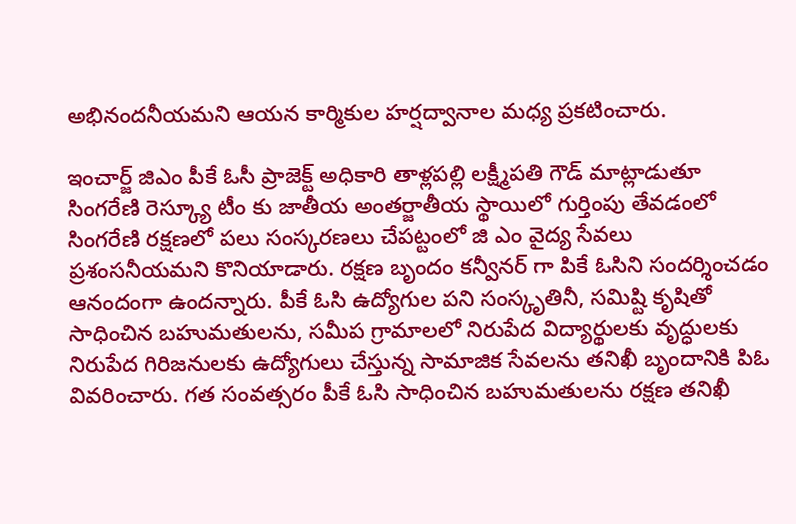అభినందనీయమని ఆయన కార్మికుల హర్షద్వానాల మధ్య ప్రకటించారు.

ఇంచార్జ్ జిఎం పీకే ఓసీ ప్రాజెక్ట్ అధికారి తాళ్లపల్లి లక్ష్మీపతి గౌడ్ మాట్లాడుతూ సింగరేణి రెస్క్యూ టీం కు జాతీయ అంతర్జాతీయ స్థాయిలో గుర్తింపు తేవడంలో సింగరేణి రక్షణలో పలు సంస్కరణలు చేపట్టంలో జి ఎం వైద్య సేవలు ప్రశంసనీయమని కొనియాడారు. రక్షణ బృందం కన్వీనర్ గా పికే ఓసిని సందర్శించడం ఆనందంగా ఉందన్నారు. పీకే ఓసి ఉద్యోగుల పని సంస్కృతినీ, సమిష్టి కృషితో సాధించిన బహుమతులను, సమీప గ్రామాలలో నిరుపేద విద్యార్థులకు వృద్ధులకు నిరుపేద గిరిజనులకు ఉద్యోగులు చేస్తున్న సామాజిక సేవలను తనిఖీ బృందానికి పిఓ వివరించారు. గత సంవత్సరం పీకే ఓసి సాధించిన బహుమతులను రక్షణ తనిఖీ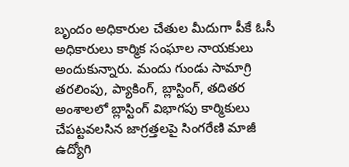బృందం అధికారుల చేతుల మీదుగా పీకే ఓసీ అధికారులు కార్మిక సంఘాల నాయకులు అందుకున్నారు. మందు గుండు సామాగ్రి తరలింపు, ప్యాకింగ్, బ్లాస్టింగ్, తదితర అంశాలలో బ్లాస్టింగ్ విభాగపు కార్మికులు చేపట్టవలసిన జాగ్రత్తలపై సింగరేణి మాజీ ఉద్యోగి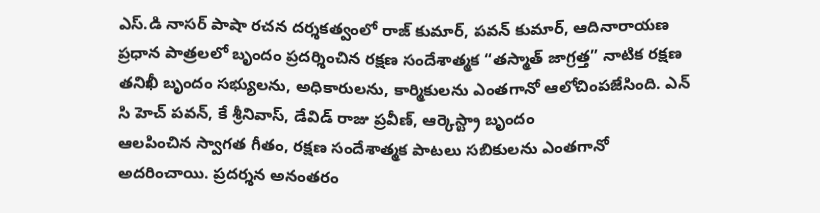ఎస్.డి నాసర్ పాషా రచన దర్శకత్వంలో రాజ్ కుమార్, పవన్ కుమార్, ఆదినారాయణ ప్రధాన పాత్రలలో బృందం ప్రదర్శించిన రక్షణ సందేశాత్మక “తస్మాత్ జాగ్రత్త” నాటిక రక్షణ తనిఖీ బృందం సభ్యులను, అధికారులను, కార్మికులను ఎంతగానో ఆలోచింపజేసింది. ఎన్ సి హెచ్ పవన్, కే శ్రీనివాస్, డేవిడ్ రాజు ప్రవీణ్, ఆర్కెస్ట్రా బృందం
ఆలపించిన స్వాగత గీతం, రక్షణ సందేశాత్మక పాటలు సబికులను ఎంతగానో అదరించాయి. ప్రదర్శన అనంతరం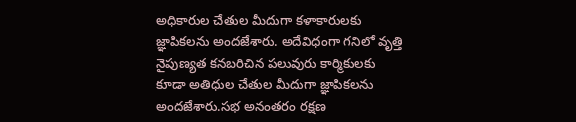అధికారుల చేతుల మీదుగా కళాకారులకు జ్ఞాపికలను అందజేశారు. అదేవిధంగా గనిలో వృత్తి నైపుణ్యత కనబరిచిన పలువురు కార్మికులకు కూడా అతిధుల చేతుల మీదుగా జ్ఞాపికలను అందజేశారు.సభ అనంతరం రక్షణ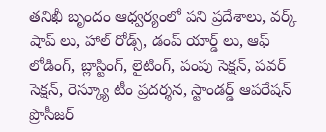తనిఖీ బృందం ఆధ్వర్యంలో పని ప్రదేశాలు, వర్క్ షాప్ లు, హాల్ రోడ్స్, డంప్ యార్డ్ లు, ఆఫ్ లోడింగ్, బ్లాస్టింగ్, లైటింగ్, పంపు సెక్షన్, పవర్ సెక్షన్, రెస్క్యూ టీం ప్రదర్శన, స్టాండర్డ్ ఆపరేషన్ ప్రొసీజర్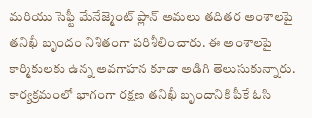మరియు సెఫ్టీ మేనేజ్మెంట్ ప్లాన్ అమలు తదితర అంశాలపై తనిఖీ బృందం నిశితంగా పరిశీలించారు. ఈ అంశాలపై కార్మికులకు ఉన్న అవగాహన కూడా అడిగి తెలుసుకున్నారు. కార్యక్రమంలో భాగంగా రక్షణ తనిఖీ బృందానికి పీకే ఓసి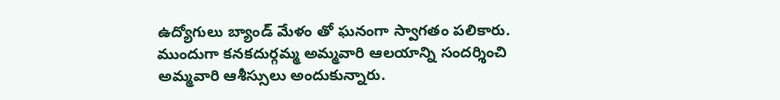ఉద్యోగులు బ్యాండ్ మేళం తో ఘనంగా స్వాగతం పలికారు. ముందుగా కనకదుర్గమ్మ అమ్మవారి ఆలయాన్ని సందర్శించి అమ్మవారి ఆశీస్సులు అందుకున్నారు.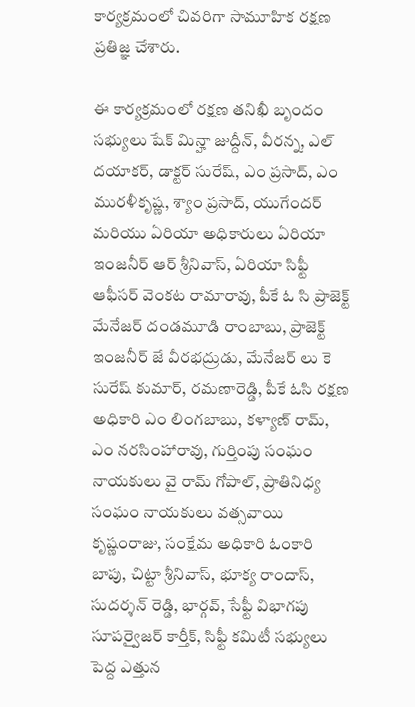కార్యక్రమంలో చివరిగా సామూహిక రక్షణ ప్రతిజ్ఞ చేశారు.

ఈ కార్యక్రమంలో రక్షణ తనిఖీ బృందం సభ్యులు షేక్ మిన్హా జుద్దీన్, వీరన్న, ఎల్ దయాకర్, డాక్టర్ సురేష్, ఎం ప్రసాద్, ఎం మురళీకృష్ణ, శ్యాం ప్రసాద్, యుగేందర్ మరియు ఏరియా అధికారులు ఏరియా ఇంజనీర్ ఆర్ శ్రీనివాస్, ఏరియా సిఫ్టీ ఆఫీసర్ వెంకట రామారావు, పీకే ఓ సి ప్రాజెక్ట్ మేనేజర్ దండమూడి రాంబాబు, ప్రాజెక్ట్ ఇంజనీర్ జే వీరభద్రుడు, మేనేజర్ లు కె సురేష్ కుమార్, రమణారెడ్డి, పీకే ఓసి రక్షణ అధికారి ఎం లింగబాబు, కళ్యాణ్ రామ్, ఎం నరసింహారావు, గుర్తింపు సంఘం నాయకులు వై రామ్ గోపాల్, ప్రాతినిధ్య సంఘం నాయకులు వత్సవాయి కృష్ణంరాజు, సంక్షేమ అధికారి ఓంకారి బాపు, చిట్టా శ్రీనివాస్, భూక్య రాందాస్, సుదర్శన్ రెడ్డి, భార్గవ్, సేఫ్టీ విభాగపు సూపర్వైజర్ కార్తీక్, సిఫ్టీ కమిటీ సభ్యులు పెద్ద ఎత్తున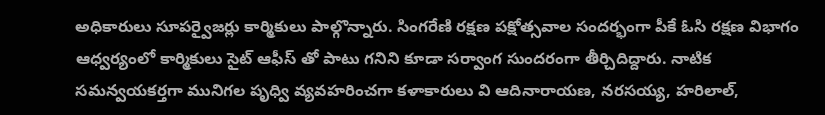అధికారులు సూపర్వైజర్లు కార్మికులు పాల్గొన్నారు. సింగరేణి రక్షణ పక్షోత్సవాల సందర్భంగా పీకే ఓసి రక్షణ విభాగం ఆధ్వర్యంలో కార్మికులు సైట్ ఆఫీస్ తో పాటు గనిని కూడా సర్వాంగ సుందరంగా తీర్చిదిద్దారు. నాటిక సమన్వయకర్తగా మునిగల పృధ్వి వ్యవహరించగా కళాకారులు వి ఆదినారాయణ, నరసయ్య, హరిలాల్,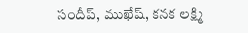సందీప్, ముఖేష్, కనక లక్ష్మి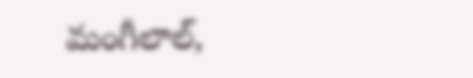మంగీలాల్,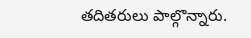తదితరులు పాల్గొన్నారు.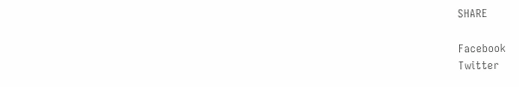SHARE

Facebook
Twitter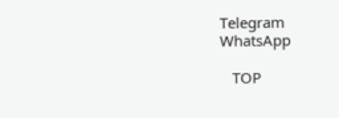Telegram
WhatsApp

   TOP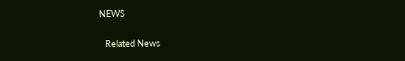NEWS

   Related News